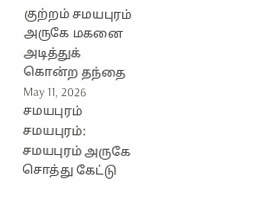குற்றம் சமயபுரம் அருகே மகனை அடித்துக் கொன்ற தந்தை May 11, 2026 சமயபுரம் சமயபுரம்: சமயபுரம் அருகே சொத்து கேட்டு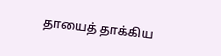தாயைத் தாக்கிய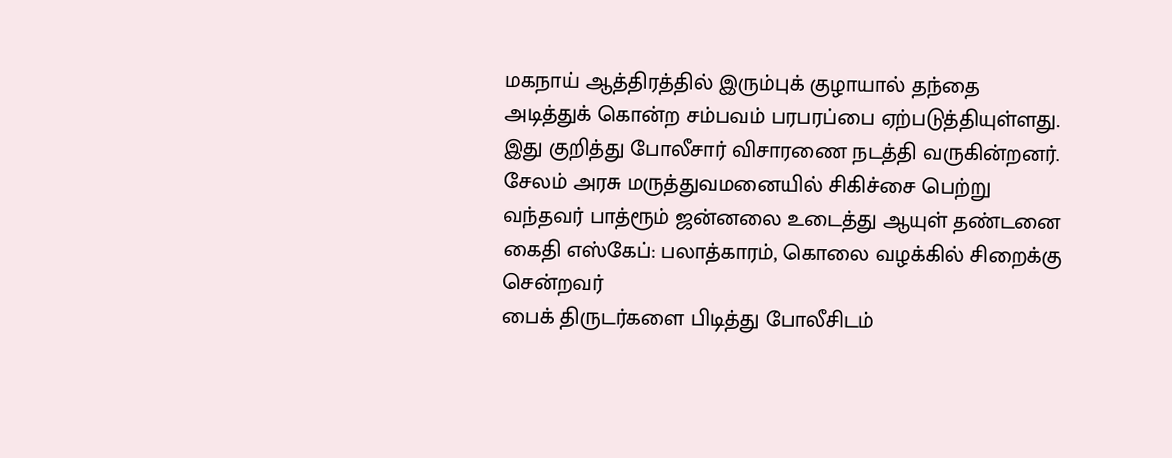மகநாய் ஆத்திரத்தில் இரும்புக் குழாயால் தந்தை அடித்துக் கொன்ற சம்பவம் பரபரப்பை ஏற்படுத்தியுள்ளது. இது குறித்து போலீசார் விசாரணை நடத்தி வருகின்றனர்.
சேலம் அரசு மருத்துவமனையில் சிகிச்சை பெற்று வந்தவர் பாத்ரூம் ஜன்னலை உடைத்து ஆயுள் தண்டனை கைதி எஸ்கேப்: பலாத்காரம், கொலை வழக்கில் சிறைக்கு சென்றவர்
பைக் திருடர்களை பிடித்து போலீசிடம்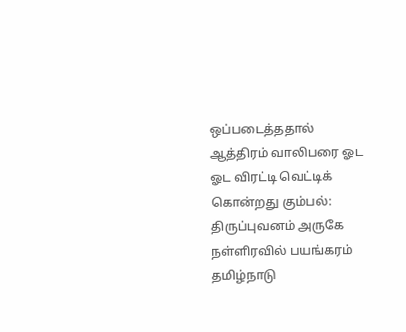ஒப்படைத்ததால் ஆத்திரம் வாலிபரை ஓட ஓட விரட்டி வெட்டிக் கொன்றது கும்பல்: திருப்புவனம் அருகே நள்ளிரவில் பயங்கரம்
தமிழ்நாடு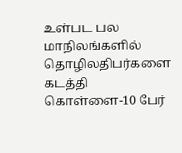உள்பட பல மாநிலங்களில் தொழிலதிபர்களை கடத்தி கொள்ளை-10 பேர்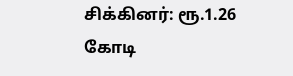சிக்கினர்: ரூ.1.26 கோடி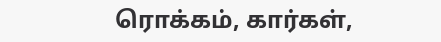ரொக்கம், கார்கள்,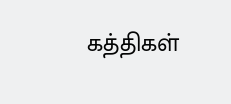கத்திகள்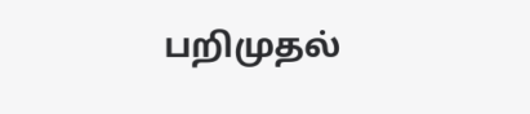பறிமுதல்